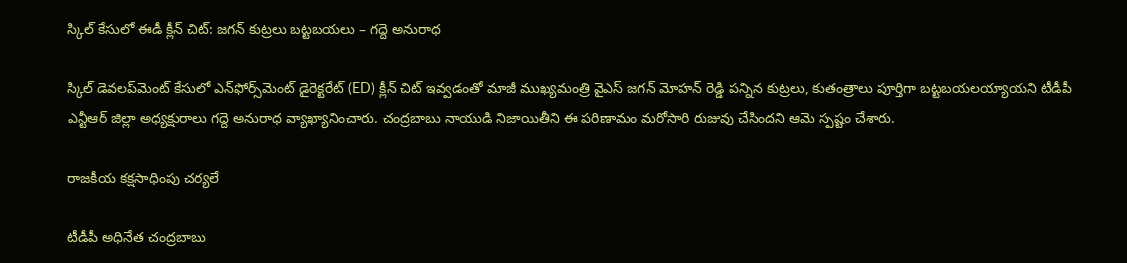స్కిల్ కేసులో ఈడీ క్లీన్ చిట్: జగన్ కుట్రలు బట్టబయలు – గద్దె అనురాధ

స్కిల్ డెవలప్‌మెంట్ కేసులో ఎన్‌ఫోర్స్‌మెంట్ డైరెక్టరేట్ (ED) క్లీన్ చిట్ ఇవ్వడంతో మాజీ ముఖ్యమంత్రి వైఎస్ జగన్ మోహన్ రెడ్డి పన్నిన కుట్రలు, కుతంత్రాలు పూర్తిగా బట్టబయలయ్యాయని టీడీపీ ఎన్టీఆర్ జిల్లా అధ్యక్షురాలు గద్దె అనురాధ వ్యాఖ్యానించారు. చంద్రబాబు నాయుడి నిజాయితీని ఈ పరిణామం మరోసారి రుజువు చేసిందని ఆమె స్పష్టం చేశారు.

రాజకీయ కక్షసాధింపు చర్యలే

టీడీపీ అధినేత చంద్రబాబు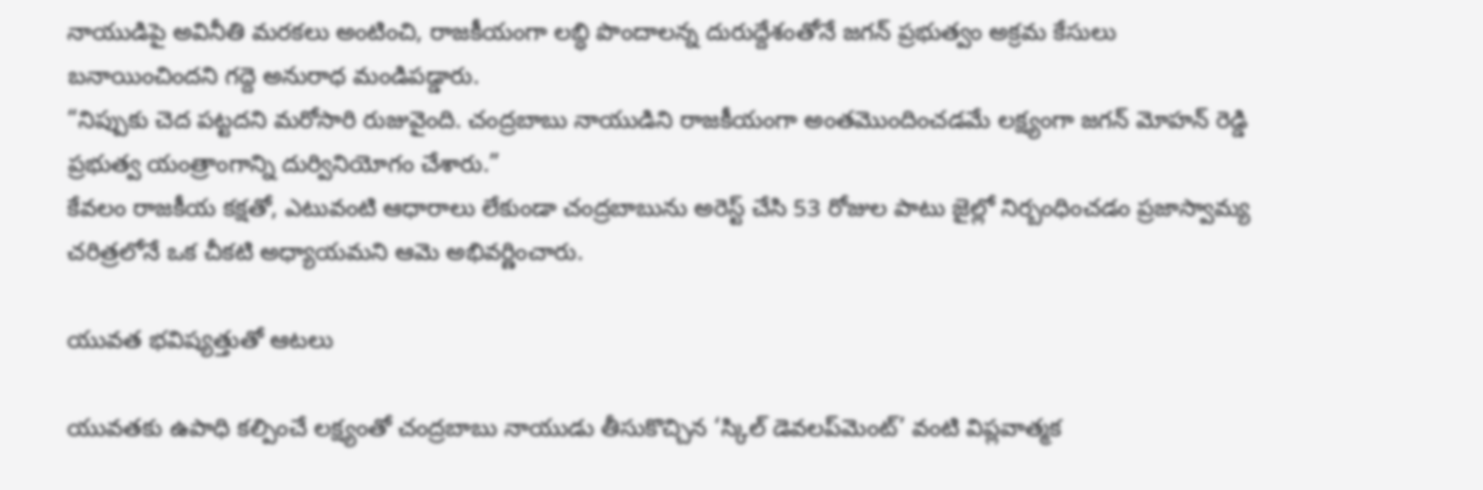నాయుడిపై అవినీతి మరకలు అంటించి, రాజకీయంగా లబ్ధి పొందాలన్న దురుద్దేశంతోనే జగన్ ప్రభుత్వం అక్రమ కేసులు బనాయించిందని గద్దె అనురాధ మండిపడ్డారు.
“నిప్పుకు చెద పట్టదని మరోసారి రుజువైంది. చంద్రబాబు నాయుడిని రాజకీయంగా అంతమొందించడమే లక్ష్యంగా జగన్ మోహన్ రెడ్డి ప్రభుత్వ యంత్రాంగాన్ని దుర్వినియోగం చేశారు.”
కేవలం రాజకీయ కక్షతో, ఎటువంటి ఆధారాలు లేకుండా చంద్రబాబును అరెస్ట్ చేసి 53 రోజుల పాటు జైల్లో నిర్బంధించడం ప్రజాస్వామ్య చరిత్రలోనే ఒక చీకటి అధ్యాయమని ఆమె అభివర్ణించారు.

యువత భవిష్యత్తుతో ఆటలు

యువతకు ఉపాధి కల్పించే లక్ష్యంతో చంద్రబాబు నాయుడు తీసుకొచ్చిన ‘స్కిల్ డెవలప్‌మెంట్’ వంటి విప్లవాత్మక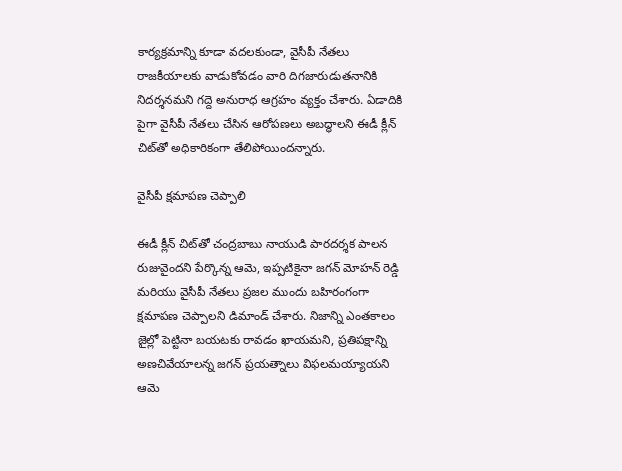కార్యక్రమాన్ని కూడా వదలకుండా, వైసీపీ నేతలు రాజకీయాలకు వాడుకోవడం వారి దిగజారుడుతనానికి నిదర్శనమని గద్దె అనురాధ ఆగ్రహం వ్యక్తం చేశారు. ఏడాదికి పైగా వైసీపీ నేతలు చేసిన ఆరోపణలు అబద్ధాలని ఈడీ క్లీన్ చిట్‌తో అధికారికంగా తేలిపోయిందన్నారు.

వైసీపీ క్షమాపణ చెప్పాలి

ఈడీ క్లీన్ చిట్‌తో చంద్రబాబు నాయుడి పారదర్శక పాలన రుజువైందని పేర్కొన్న ఆమె, ఇప్పటికైనా జగన్ మోహన్ రెడ్డి మరియు వైసీపీ నేతలు ప్రజల ముందు బహిరంగంగా క్షమాపణ చెప్పాలని డిమాండ్ చేశారు. నిజాన్ని ఎంతకాలం జైల్లో పెట్టినా బయటకు రావడం ఖాయమని, ప్రతిపక్షాన్ని అణచివేయాలన్న జగన్ ప్రయత్నాలు విఫలమయ్యాయని ఆమె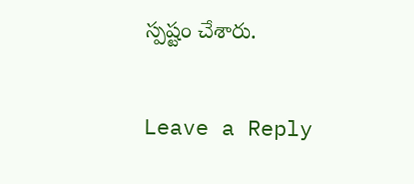స్పష్టం చేశారు.

Leave a Reply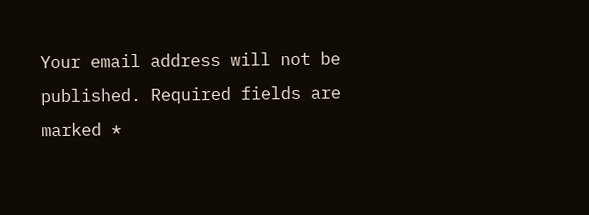Your email address will not be published. Required fields are marked *